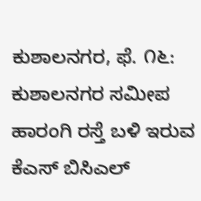ಕುಶಾಲನಗರ, ಫೆ. ೧೬: ಕುಶಾಲನಗರ ಸಮೀಪ ಹಾರಂಗಿ ರಸ್ತೆ ಬಳಿ ಇರುವ ಕೆಎಸ್ ಬಿಸಿಎಲ್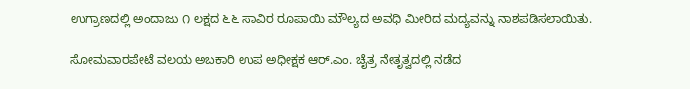ಉಗ್ರಾಣದಲ್ಲಿ ಅಂದಾಜು ೧ ಲಕ್ಷದ ೬೬ ಸಾವಿರ ರೂಪಾಯಿ ಮೌಲ್ಯದ ಅವಧಿ ಮೀರಿದ ಮದ್ಯವನ್ನು ನಾಶಪಡಿಸಲಾಯಿತು.

ಸೋಮವಾರಪೇಟೆ ವಲಯ ಅಬಕಾರಿ ಉಪ ಅಧೀಕ್ಷಕ ಆರ್.ಎಂ. ಚೈತ್ರ ನೇತೃತ್ವದಲ್ಲಿ ನಡೆದ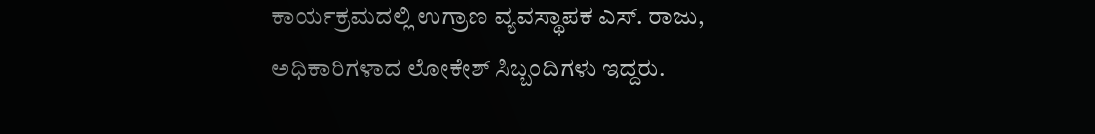ಕಾರ್ಯಕ್ರಮದಲ್ಲಿ ಉಗ್ರಾಣ ವ್ಯವಸ್ಥಾಪಕ ಎಸ್. ರಾಜು, ಅಧಿಕಾರಿಗಳಾದ ಲೋಕೇಶ್ ಸಿಬ್ಬಂದಿಗಳು ಇದ್ದರು.